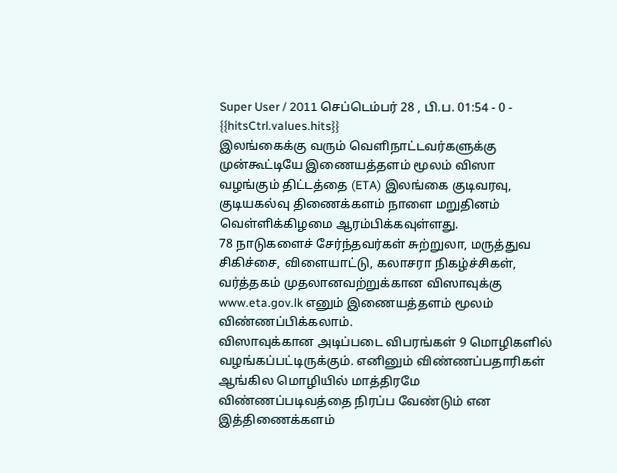Super User / 2011 செப்டெம்பர் 28 , பி.ப. 01:54 - 0 - {{hitsCtrl.values.hits}}
இலங்கைக்கு வரும் வெளிநாட்டவர்களுக்கு முன்கூட்டியே இணையத்தளம் மூலம் விஸா வழங்கும் திட்டத்தை (ETA) இலங்கை குடிவரவு, குடியகல்வு திணைக்களம் நாளை மறுதினம் வெள்ளிக்கிழமை ஆரம்பிக்கவுள்ளது.
78 நாடுகளைச் சேர்ந்தவர்கள் சுற்றுலா, மருத்துவ சிகிச்சை, விளையாட்டு, கலாசரா நிகழ்ச்சிகள், வர்த்தகம் முதலானவற்றுக்கான விஸாவுக்கு www.eta.gov.lk எனும் இணையத்தளம் மூலம் விண்ணப்பிக்கலாம்.
விஸாவுக்கான அடிப்படை விபரங்கள் 9 மொழிகளில் வழங்கப்பட்டிருக்கும். எனினும் விண்ணப்பதாரிகள் ஆங்கில மொழியில் மாத்திரமே விண்ணப்படிவத்தை நிரப்ப வேண்டும் என இத்திணைக்களம்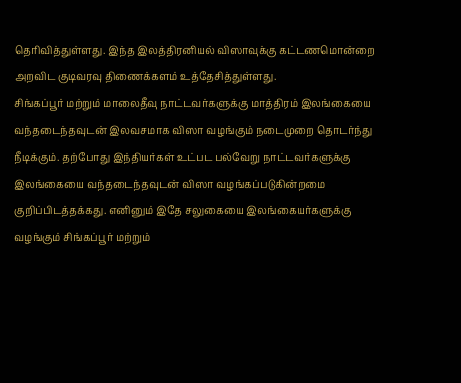தெரிவித்துள்ளது. இந்த இலத்திரனியல் விஸாவுக்கு கட்டணமொன்றை அறவிட குடிவரவு திணைக்களம் உத்தேசித்துள்ளது.
சிங்கப்பூர் மற்றும் மாலைதீவு நாட்டவர்களுக்கு மாத்திரம் இலங்கையை வந்தடைந்தவுடன் இலவசமாக விஸா வழங்கும் நடைமுறை தொடர்ந்து நீடிக்கும். தற்போது இந்தியர்கள் உட்பட பல்வேறு நாட்டவர்களுக்கு இலங்கையை வந்தடைந்தவுடன் விஸா வழங்கப்படுகின்றமை குறிப்பிடத்தக்கது. எனினும் இதே சலுகையை இலங்கையர்களுக்கு வழங்கும் சிங்கப்பூர் மற்றும்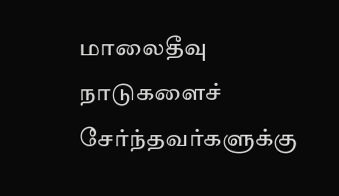மாலைதீவு நாடுகளைச் சேர்ந்தவர்களுக்கு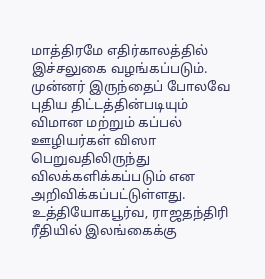மாத்திரமே எதிர்காலத்தில் இச்சலுகை வழங்கப்படும்.
முன்னர் இருந்தைப் போலவே புதிய திட்டத்தின்படியும் விமான மற்றும் கப்பல் ஊழியர்கள் விஸா பெறுவதிலிருந்து விலக்களிக்கப்படும் என அறிவிக்கப்பட்டுள்ளது.
உத்தியோகபூர்வ, ராஜதந்திரி ரீதியில் இலங்கைக்கு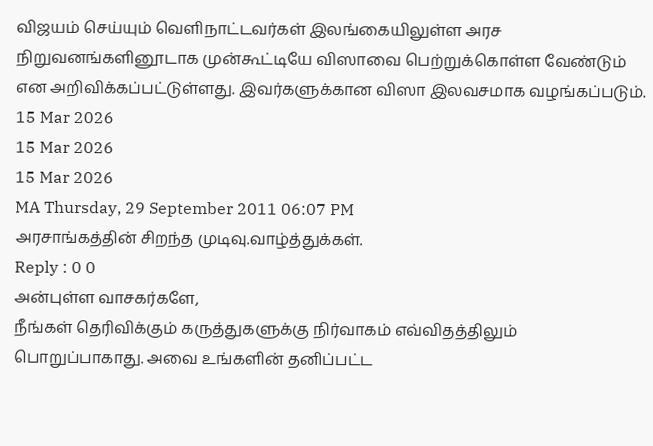விஜயம் செய்யும் வெளிநாட்டவர்கள் இலங்கையிலுள்ள அரச நிறுவனங்களினூடாக முன்கூட்டியே விஸாவை பெற்றுக்கொள்ள வேண்டும் என அறிவிக்கப்பட்டுள்ளது. இவர்களுக்கான விஸா இலவசமாக வழங்கப்படும்.
15 Mar 2026
15 Mar 2026
15 Mar 2026
MA Thursday, 29 September 2011 06:07 PM
அரசாங்கத்தின் சிறந்த முடிவு.வாழ்த்துக்கள்.
Reply : 0 0
அன்புள்ள வாசகர்களே,
நீங்கள் தெரிவிக்கும் கருத்துகளுக்கு நிர்வாகம் எவ்விதத்திலும் பொறுப்பாகாது. அவை உங்களின் தனிப்பட்ட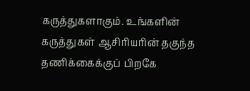கருத்துகளாகும். உங்களின் கருத்துகள் ஆசிரியரின் தகுந்த தணிக்கைக்குப் பிறகே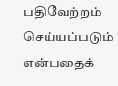பதிவேற்றம் செய்யப்படும் என்பதைக்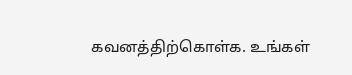கவனத்திற்கொள்க. உங்கள்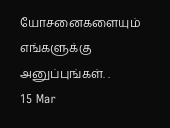யோசனைகளையும் எங்களுக்கு அனுப்புங்கள். .
15 Mar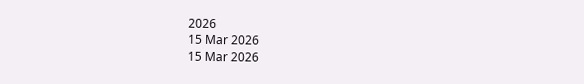2026
15 Mar 2026
15 Mar 2026